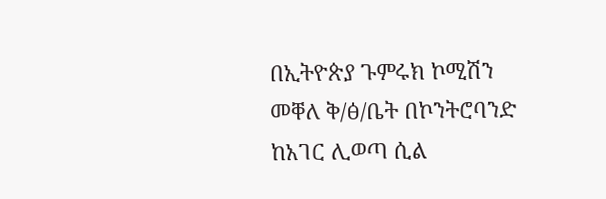በኢትዮጵያ ጉምሩክ ኮሚሽን መቐለ ቅ/ፅ/ቤት በኮንትሮባንድ ከአገር ሊወጣ ሲል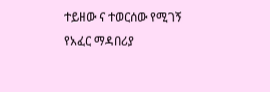ተይዘው ና ተወርሰው የሚገኝ የአፈር ማዳበሪያ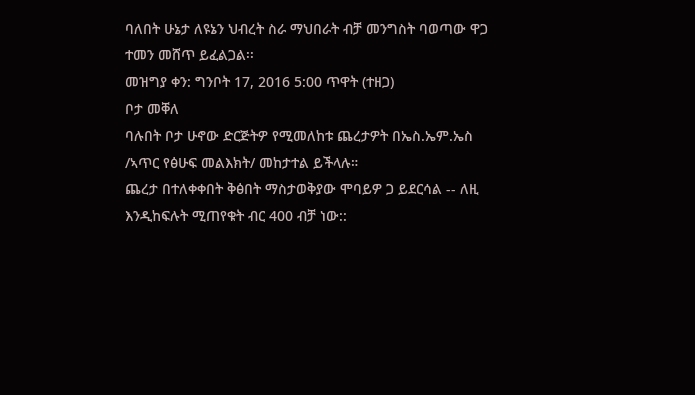ባለበት ሁኔታ ለዩኔን ህብረት ስራ ማህበራት ብቻ መንግስት ባወጣው ዋጋ ተመን መሸጥ ይፈልጋል፡፡
መዝግያ ቀን: ግንቦት 17, 2016 5:00 ጥዋት (ተዘጋ)
ቦታ መቐለ
ባሉበት ቦታ ሁኖው ድርጅትዎ የሚመለከቱ ጨረታዎት በኤስ.ኤም.ኤስ /ኣጥር የፅሁፍ መልእክት/ መከታተል ይችላሉ።
ጨረታ በተለቀቀበት ቅፅበት ማስታወቅያው ሞባይዎ ጋ ይደርሳል -- ለዚ እንዲከፍሉት ሚጠየቁት ብር 400 ብቻ ነው::